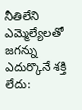నీతిలేని ఎమ్మెల్యేలతో జగన్ను ఎదుర్కొనే శక్తి లేదు: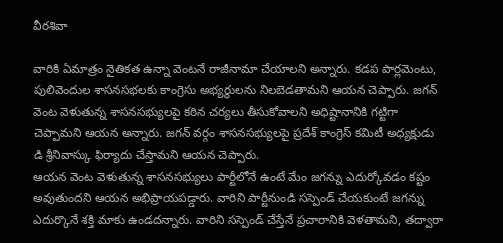వీరశివా

వారికి ఏమాత్రం నైతికత ఉన్నా వెంటనే రాజీనామా చేయాలని అన్నారు. కడప పార్లమెంటు, పులివెందుల శాసనసభలకు కాంగ్రెసు అభ్యర్థులను నిలబెడతామని ఆయన చెప్పారు. జగన్ వెంట వెళుతున్న శాసనసభ్యులపై కఠిన చర్యలు తీసుకోవాలని అధిష్టానానికి గట్టిగా చెప్పామని ఆయన అన్నారు. జగన్ వర్గం శాసనసభ్యులపై ప్రదేశ్ కాంగ్రెస్ కమిటీ అధ్యక్షుడు డి శ్రీనివాస్కు ఫిర్యాదు చేస్తామని ఆయన చెప్పారు.
ఆయన వెంట వెళుతున్న శాసనసభ్యులు పార్టీలోనే ఉంటే మేం జగన్ను ఎదుర్కోవడం కష్టం అవుతుందని ఆయన అభిప్రాయపడ్డారు. వారిని పార్టీనుండి సస్పెండ్ చేయకుంటే జగన్ను ఎదుర్కొనే శక్తి మాకు ఉండదన్నారు. వారిని సస్పెండ్ చేస్తేనే ప్రచారానికి వెళతామని, తద్వారా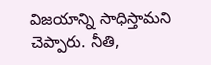విజయాన్ని సాధిస్తామని చెప్పారు. నీతి,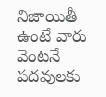నిజాయితీ ఉంటే వారు వెంటనే పదవులకు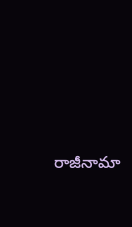రాజీనామా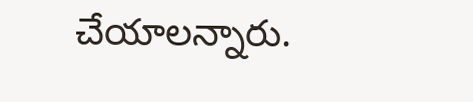చేయాలన్నారు.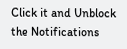Click it and Unblock the Notifications